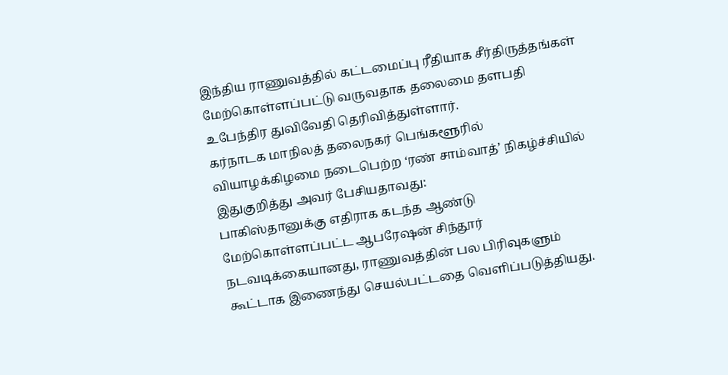இந்திய ராணுவத்தில் கட்டமைப்பு ரீதியாக சீர்திருத்தங்கள் மேற்கொள்ளப்பட்டு வருவதாக தலைமை தளபதி உபேந்திர துவிவேதி தெரிவித்துள்ளார்.
கர்நாடக மாநிலத் தலைநகர் பெங்களூரில் வியாழக்கிழமை நடைபெற்ற ‘ரண் சாம்வாத்’ நிகழ்ச்சியில் இதுகுறித்து அவர் பேசியதாவது:
பாகிஸ்தானுக்கு எதிராக கடந்த ஆண்டு மேற்கொள்ளப்பட்ட ஆபரேஷன் சிந்தூர் நடவடிக்கையானது, ராணுவத்தின் பல பிரிவுகளும் கூட்டாக இணைந்து செயல்பட்டதை வெளிப்படுத்தியது.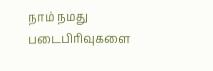நாம் நமது படைபிரிவுகளை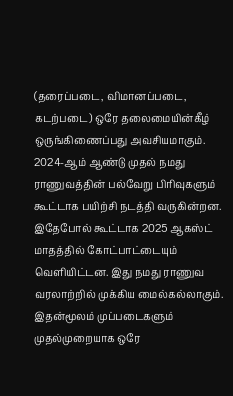(தரைப்படை, விமானப்படை, கடற்படை) ஒரே தலைமையின்கீழ் ஒருங்கிணைப்பது அவசியமாகும்.
2024-ஆம் ஆண்டு முதல் நமது ராணுவத்தின் பல்வேறு பிரிவுகளும் கூட்டாக பயிற்சி நடத்தி வருகின்றன. இதேபோல் கூட்டாக 2025 ஆகஸ்ட் மாதத்தில் கோட்பாட்டையும் வெளியிட்டன. இது நமது ராணுவ வரலாற்றில் முக்கிய மைல்கல்லாகும். இதன்மூலம் முப்படைகளும் முதல்முறையாக ஒரே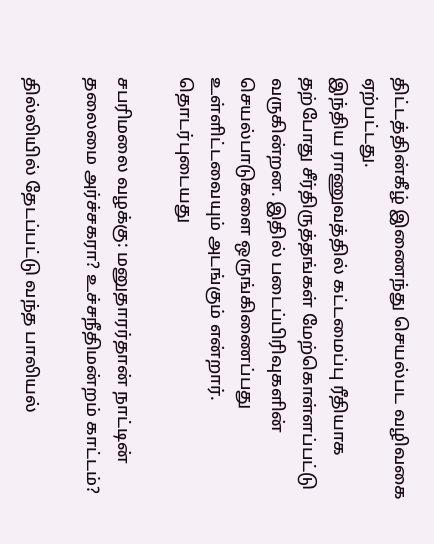திட்டத்தின்கீழ் இணைந்து செயல்பட வழிவகை ஏற்பட்டது.
இந்திய ராணுவத்தில் கட்டமைப்பு ரீதியாக தற்போது சீர்திருத்தங்கள் மேற்கொள்ளப்பட்டு வருகின்றன. இதில் படைப்பிரிவுகளின் செயல்பாடுகளை ஒருங்கிணைப்பது உள்ளிட்டவையும் அடங்கும் என்றார்.
தொடர்புடையது

சபரிமலை வழக்கு: மனுதாரர்தான் நாட்டின் தலைமை அர்ச்சகரா? உச்சநீதிமன்றம் காட்டம்?

தில்லியில் தேடப்பட்டு வந்த பாலியல்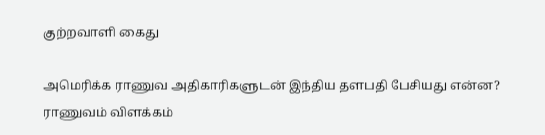குற்றவாளி கைது

அமெரிக்க ராணுவ அதிகாரிகளுடன் இந்திய தளபதி பேசியது என்ன? ராணுவம் விளக்கம்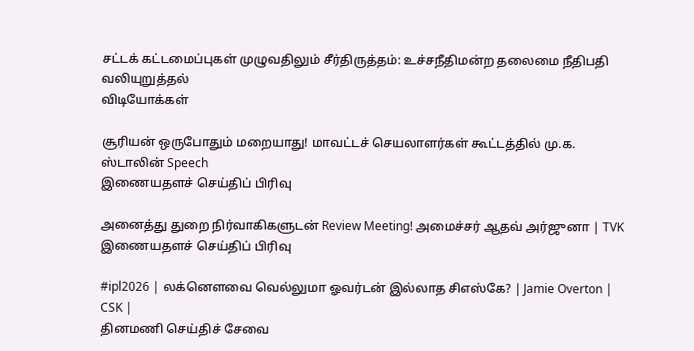சட்டக் கட்டமைப்புகள் முழுவதிலும் சீர்திருத்தம்: உச்சநீதிமன்ற தலைமை நீதிபதி வலியுறுத்தல்
விடியோக்கள்

சூரியன் ஒருபோதும் மறையாது! மாவட்டச் செயலாளர்கள் கூட்டத்தில் மு.க. ஸ்டாலின் Speech
இணையதளச் செய்திப் பிரிவு

அனைத்து துறை நிர்வாகிகளுடன் Review Meeting! அமைச்சர் ஆதவ் அர்ஜுனா | TVK
இணையதளச் செய்திப் பிரிவு

#ipl2026 | லக்னௌவை வெல்லுமா ஓவர்டன் இல்லாத சிஎஸ்கே? | Jamie Overton | CSK |
தினமணி செய்திச் சேவை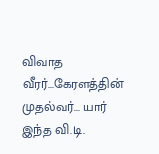விவாத வீரர்...கேரளத்தின் முதல்வர்... யார் இந்த வி.டி.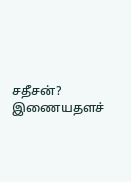சதீசன்?
இணையதளச்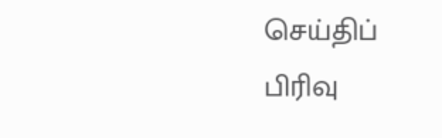செய்திப் பிரிவு